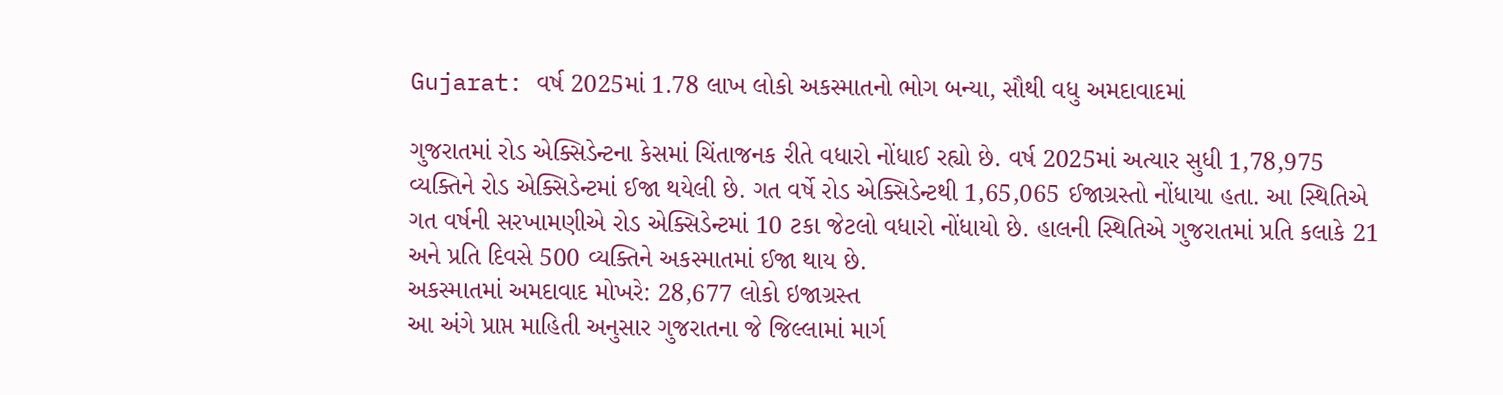Gujarat: વર્ષ 2025માં 1.78 લાખ લોકો અકસ્માતનો ભોગ બન્યા, સૌથી વધુ અમદાવાદમાં

ગુજરાતમાં રોડ એક્સિડેન્ટના કેસમાં ચિંતાજનક રીતે વધારો નોંધાઈ રહ્યો છે. વર્ષ 2025માં અત્યાર સુધી 1,78,975 વ્યક્તિને રોડ એક્સિડેન્ટમાં ઈજા થયેલી છે. ગત વર્ષે રોડ એક્સિડેન્ટથી 1,65,065 ઈજાગ્રસ્તો નોંધાયા હતા. આ સ્થિતિએ ગત વર્ષની સરખામણીએ રોડ એક્સિડેન્ટમાં 10 ટકા જેટલો વધારો નોંધાયો છે. હાલની સ્થિતિએ ગુજરાતમાં પ્રતિ કલાકે 21 અને પ્રતિ દિવસે 500 વ્યક્તિને અકસ્માતમાં ઈજા થાય છે.
અકસ્માતમાં અમદાવાદ મોખરે: 28,677 લોકો ઇજાગ્રસ્ત
આ અંગે પ્રાપ્ત માહિતી અનુસાર ગુજરાતના જે જિલ્લામાં માર્ગ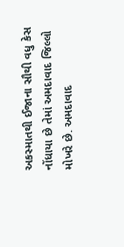અકસ્માતથી ઈજાના સૌથી વધુ કેસ નોંધાયા છે તેમાં અમદાવાદ જિલ્લો મોખરે છે. અમદાવાદ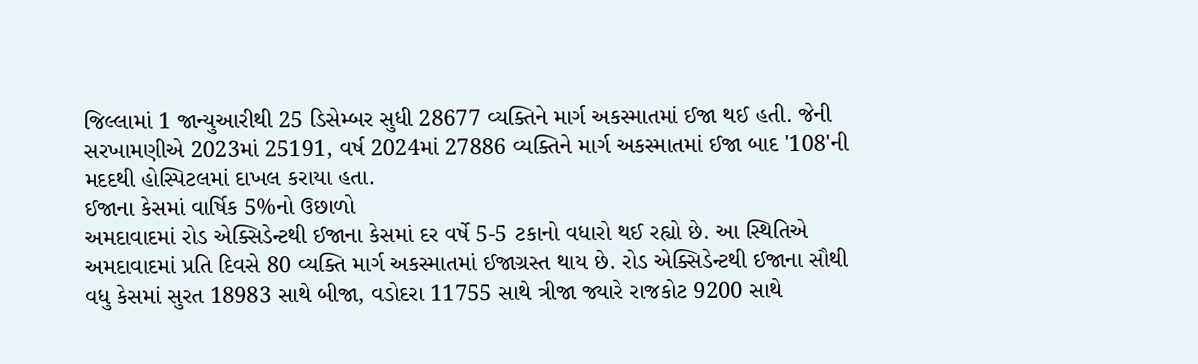જિલ્લામાં 1 જાન્યુઆરીથી 25 ડિસેમ્બર સુધી 28677 વ્યક્તિને માર્ગ અકસ્માતમાં ઈજા થઈ હતી. જેની સરખામણીએ 2023માં 25191, વર્ષ 2024માં 27886 વ્યક્તિને માર્ગ અકસ્માતમાં ઈજા બાદ '108'ની મદદથી હોસ્પિટલમાં દાખલ કરાયા હતા.
ઈજાના કેસમાં વાર્ષિક 5%નો ઉછાળો
અમદાવાદમાં રોડ એક્સિડેન્ટથી ઈજાના કેસમાં દર વર્ષે 5-5 ટકાનો વધારો થઈ રહ્યો છે. આ સ્થિતિએ અમદાવાદમાં પ્રતિ દિવસે 80 વ્યક્તિ માર્ગ અકસ્માતમાં ઈજાગ્રસ્ત થાય છે. રોડ એક્સિડેન્ટથી ઈજાના સૌથી વધુ કેસમાં સુરત 18983 સાથે બીજા, વડોદરા 11755 સાથે ત્રીજા જ્યારે રાજકોટ 9200 સાથે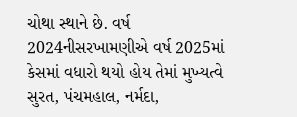ચોથા સ્થાને છે. વર્ષ 2024નીસરખામણીએ વર્ષ 2025માં કેસમાં વધારો થયો હોય તેમાં મુખ્યત્વે સુરત, પંચમહાલ, નર્મદા,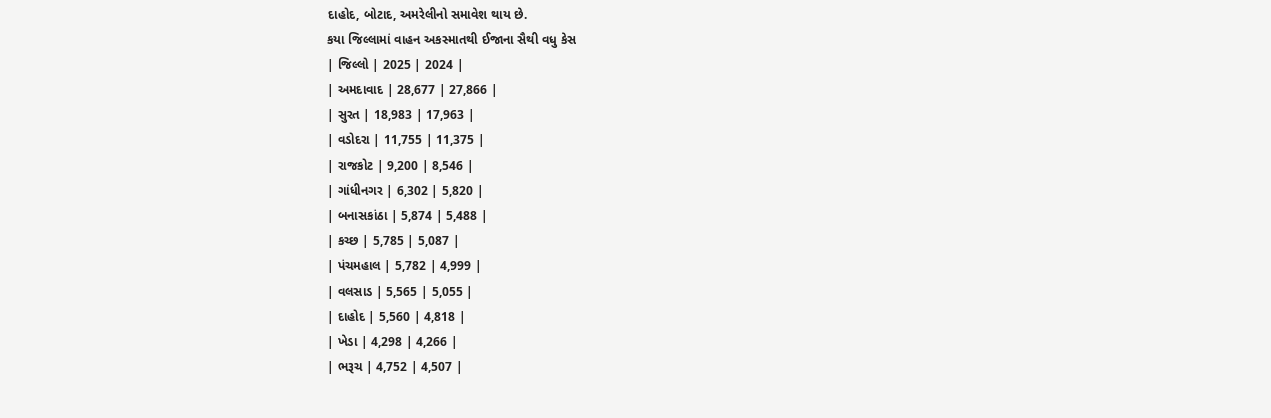દાહોદ, બોટાદ, અમરેલીનો સમાવેશ થાય છે.
કયા જિલ્લામાં વાહન અકસ્માતથી ઈજાના સૈથી વધુ કેસ
| જિલ્લો | 2025 | 2024 |
| અમદાવાદ | 28,677 | 27,866 |
| સુરત | 18,983 | 17,963 |
| વડોદરા | 11,755 | 11,375 |
| રાજકોટ | 9,200 | 8,546 |
| ગાંધીનગર | 6,302 | 5,820 |
| બનાસકાંઠા | 5,874 | 5,488 |
| કચ્છ | 5,785 | 5,087 |
| પંચમહાલ | 5,782 | 4,999 |
| વલસાડ | 5,565 | 5,055 |
| દાહોદ | 5,560 | 4,818 |
| ખેડા | 4,298 | 4,266 |
| ભરૂચ | 4,752 | 4,507 |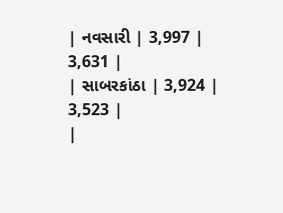| નવસારી | 3,997 | 3,631 |
| સાબરકાંઠા | 3,924 | 3,523 |
|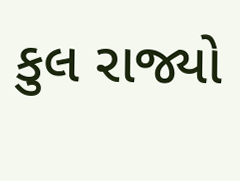કુલ રાજ્યો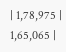| 1,78,975 | 1,65,065 |